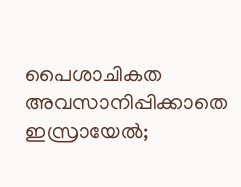പൈശാചികത അവസാനിപ്പിക്കാതെ ഇസ്രായേല്‍;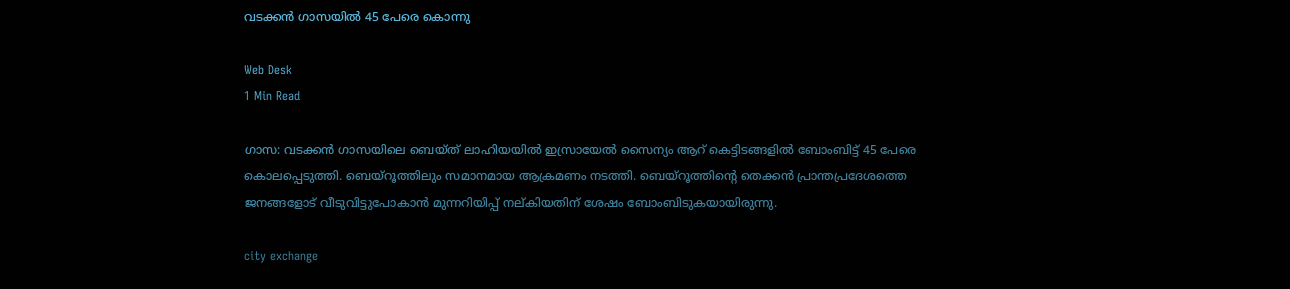വടക്കന്‍ ഗാസയില്‍ 45 പേരെ കൊന്നു

Web Desk
1 Min Read

ഗാസ: വടക്കന്‍ ഗാസയിലെ ബെയ്ത് ലാഹിയയില്‍ ഇസ്രായേല്‍ സൈന്യം ആറ് കെട്ടിടങ്ങളില്‍ ബോംബിട്ട് 45 പേരെ കൊലപ്പെടുത്തി. ബെയ്‌റൂത്തിലും സമാനമായ ആക്രമണം നടത്തി. ബെയ്റൂത്തിന്റെ തെക്കന്‍ പ്രാന്തപ്രദേശത്തെ ജനങ്ങളോട് വീടുവിട്ടുപോകാന്‍ മുന്നറിയിപ്പ് നല്കിയതിന് ശേഷം ബോംബിടുകയായിരുന്നു.

city exchange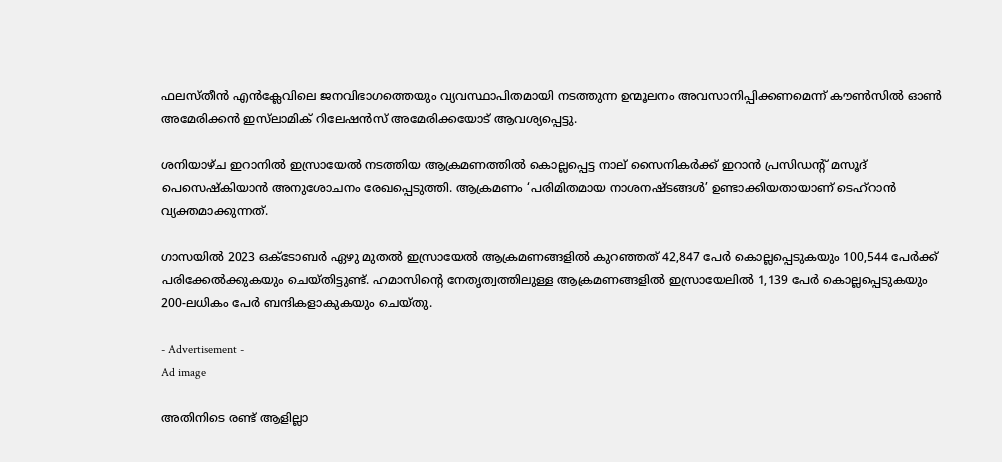ഫലസ്തീന്‍ എന്‍ക്ലേവിലെ ജനവിഭാഗത്തെയും വ്യവസ്ഥാപിതമായി നടത്തുന്ന ഉന്മൂലനം അവസാനിപ്പിക്കണമെന്ന് കൗണ്‍സില്‍ ഓണ്‍ അമേരിക്കന്‍ ഇസ്‌ലാമിക് റിലേഷന്‍സ് അമേരിക്കയോട് ആവശ്യപ്പെട്ടു.

ശനിയാഴ്ച ഇറാനില്‍ ഇസ്രായേല്‍ നടത്തിയ ആക്രമണത്തില്‍ കൊല്ലപ്പെട്ട നാല് സൈനികര്‍ക്ക് ഇറാന്‍ പ്രസിഡന്റ് മസൂദ് പെസെഷ്‌കിയാന്‍ അനുശോചനം രേഖപ്പെടുത്തി. ആക്രമണം ‘പരിമിതമായ നാശനഷ്ടങ്ങള്‍’ ഉണ്ടാക്കിയതായാണ് ടെഹ്റാന്‍ വ്യക്തമാക്കുന്നത്.

ഗാസയില്‍ 2023 ഒക്ടോബര്‍ ഏഴു മുതല്‍ ഇസ്രായേല്‍ ആക്രമണങ്ങളില്‍ കുറഞ്ഞത് 42,847 പേര്‍ കൊല്ലപ്പെടുകയും 100,544 പേര്‍ക്ക് പരിക്കേല്‍ക്കുകയും ചെയ്തിട്ടുണ്ട്. ഹമാസിന്റെ നേതൃത്വത്തിലുള്ള ആക്രമണങ്ങളില്‍ ഇസ്രായേലില്‍ 1,139 പേര്‍ കൊല്ലപ്പെടുകയും 200-ലധികം പേര്‍ ബന്ദികളാകുകയും ചെയ്തു.

- Advertisement -
Ad image

അതിനിടെ രണ്ട് ആളില്ലാ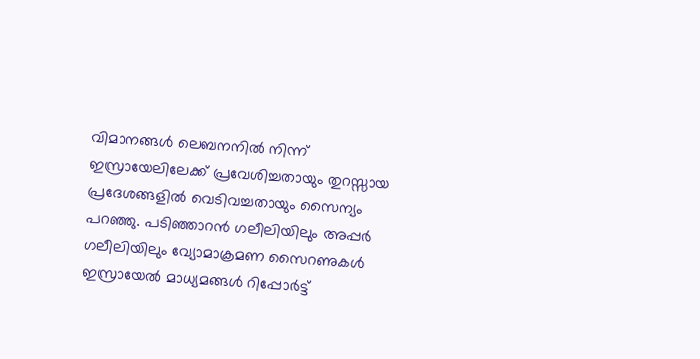വിമാനങ്ങള്‍ ലെബനനില്‍ നിന്ന് ഇസ്രായേലിലേക്ക് പ്രവേശിച്ചതായും തുറസ്സായ പ്രദേശങ്ങളില്‍ വെടിവച്ചതായും സൈന്യം പറഞ്ഞു. പടിഞ്ഞാറന്‍ ഗലീലിയിലും അപ്പര്‍ ഗലീലിയിലും വ്യോമാക്രമണ സൈറണുകള്‍ ഇസ്രായേല്‍ മാധ്യമങ്ങള്‍ റിപ്പോര്‍ട്ട്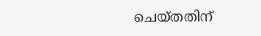ചെയ്തതിന്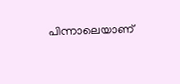പിന്നാലെയാണ്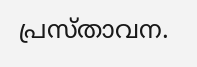പ്രസ്താവന.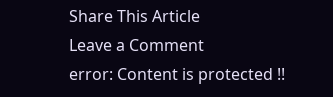Share This Article
Leave a Comment
error: Content is protected !!